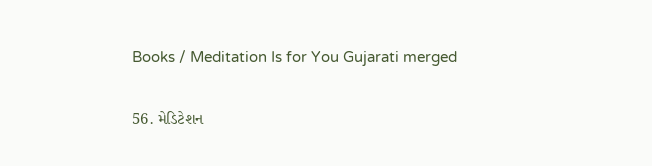Books / Meditation Is for You Gujarati merged

56. મેડિટેશન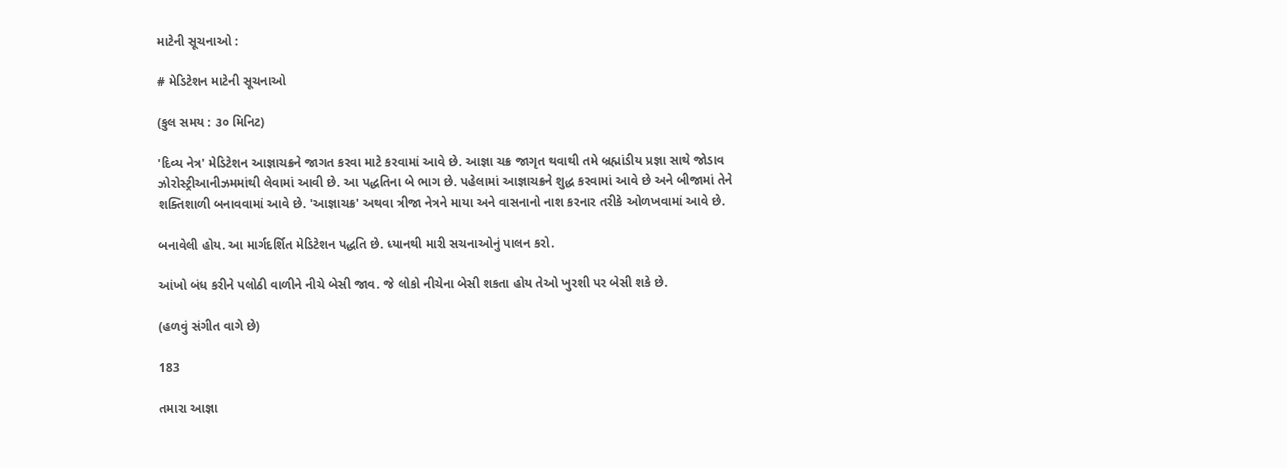માટેની સૂચનાઓ :

# મેડિટેશન માટેની સૂચનાઓ

(કુલ સમય : ૩૦ મિનિટ)

'દિવ્ય નેત્ર' મેડિટેશન આજ્ઞાચક્રને જાગત કરવા માટે કરવામાં આવે છે. આજ્ઞા ચક્ર જાગૃત થવાથી તમે બ્રહ્માંડીય પ્રજ્ઞા સાથે જોડાવ ઝોરોસ્ટ્રીઆનીઝમમાંથી લેવામાં આવી છે. આ પદ્ધતિના બે ભાગ છે. પહેલામાં આજ્ઞાચક્રને શુદ્ધ કરવામાં આવે છે અને બીજામાં તેને શક્તિશાળી બનાવવામાં આવે છે. 'આજ્ઞાચક્ર' અથવા ત્રીજા નેત્રને માયા અને વાસનાનો નાશ કરનાર તરીકે ઓળખવામાં આવે છે.

બનાવેલી હોય. આ માર્ગદર્શિત મેડિટેશન પદ્ધતિ છે. ધ્યાનથી મારી સચનાઓનું પાલન કરો.

આંખો બંધ કરીને પલોઠી વાળીને નીચે બેસી જાવ. જે લોકો નીચેના બેસી શકતા હોય તેઓ ખુરશી પર બેસી શકે છે.

(હળવું સંગીત વાગે છે)

183

તમારા આજ્ઞા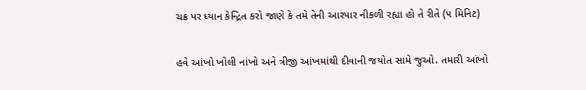ચક્ર પર ધ્યાન કેન્દ્રિત કરો જાણે કે તમે તેની આરપાર નીકળી રહ્યા હો તે રીતે (૫ મિનિટ)

હવે આંખો ખોલી નાંખો અને ત્રીજી આંખમાંથી દીવાની જયોત સામે જુઓ. તમારી આંખો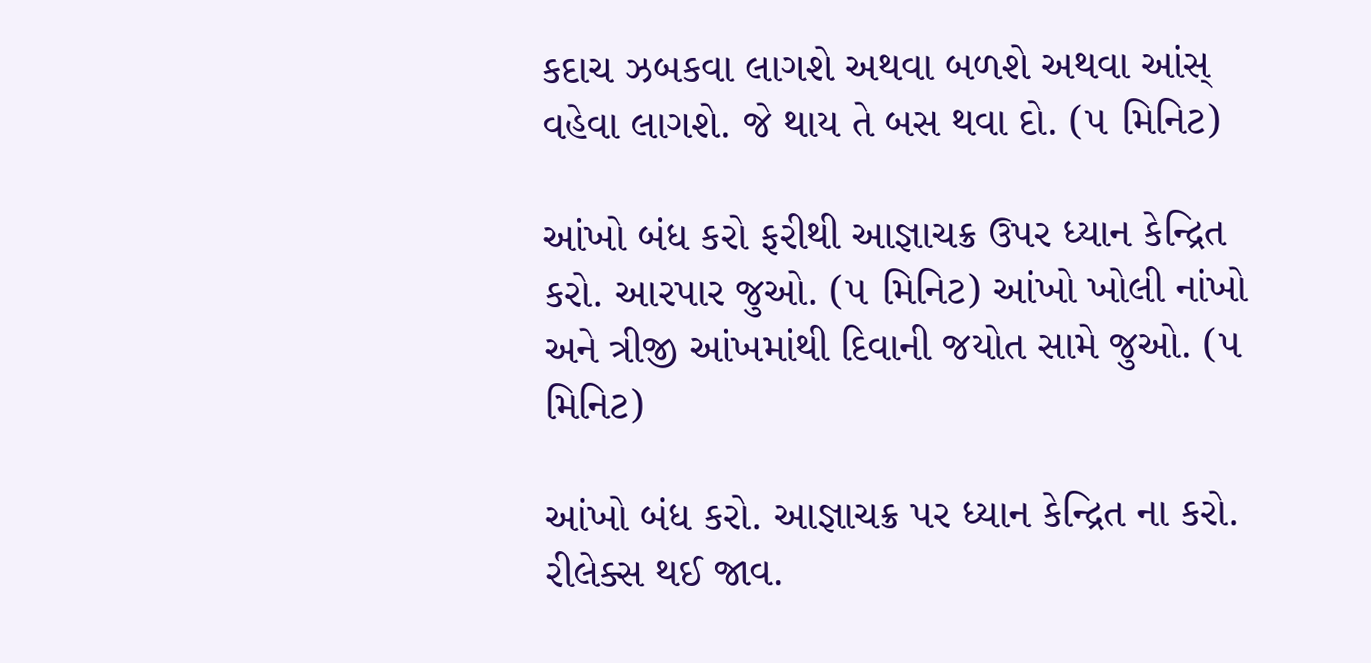કદાચ ઝબકવા લાગશે અથવા બળશે અથવા આંસ્ વહેવા લાગશે. જે થાય તે બસ થવા દો. (૫ મિનિટ)

આંખો બંધ કરો ફરીથી આજ્ઞાચક્ર ઉપર ધ્યાન કેન્દ્રિત કરો. આરપાર જુઓ. (૫ મિનિટ) આંખો ખોલી નાંખો અને ત્રીજી આંખમાંથી દિવાની જયોત સામે જુઓ. (૫ મિનિટ)

આંખો બંધ કરો. આજ્ઞાચક્ર પર ધ્યાન કેન્દ્રિત ના કરો. રીલેક્સ થઈ જાવ.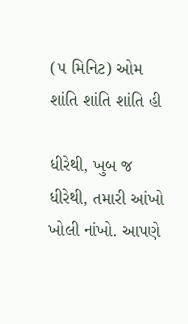(૫ મિનિટ) ઓમ શાંતિ શાંતિ શાંતિ હી

ધીરેથી, ખુબ જ ધીરેથી, તમારી આંખો ખોલી નાંખો. આપણે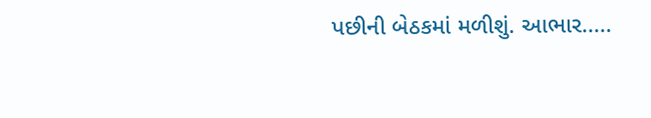પછીની બેઠકમાં મળીશું. આભાર.....